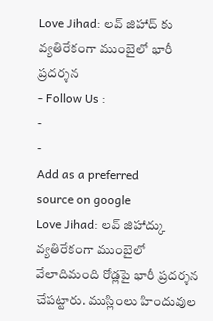Love Jihad: లవ్ జిహాద్ కు వ్యతిరేకంగా ముంబైలో భారీ ప్రదర్శన
- Follow Us :
-
-
Add as a preferred
source on google
Love Jihad: లవ్ జిహాద్కు వ్యతిరేకంగా ముంబైలో వేలాదిమంది రోడ్లపై భారీ ప్రదర్శన చేపట్టారు. ముస్లింలు హిందువుల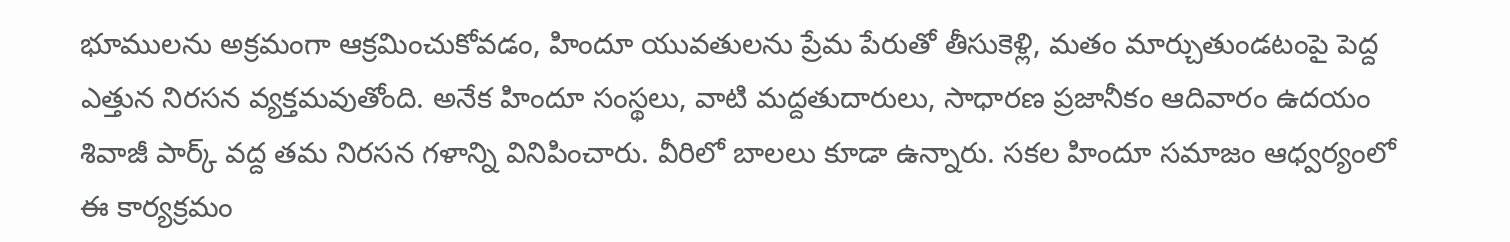భూములను అక్రమంగా ఆక్రమించుకోవడం, హిందూ యువతులను ప్రేమ పేరుతో తీసుకెళ్లి, మతం మార్చుతుండటంపై పెద్ద ఎత్తున నిరసన వ్యక్తమవుతోంది. అనేక హిందూ సంస్థలు, వాటి మద్దతుదారులు, సాధారణ ప్రజానీకం ఆదివారం ఉదయం శివాజీ పార్క్ వద్ద తమ నిరసన గళాన్ని వినిపించారు. వీరిలో బాలలు కూడా ఉన్నారు. సకల హిందూ సమాజం ఆధ్వర్యంలో ఈ కార్యక్రమం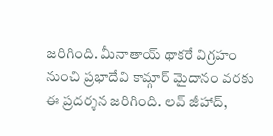జరిగింది. మీనాతాయ్ థాకరే విగ్రహం నుంచి ప్రభాదేవి కామ్గార్ మైదానం వరకు ఈ ప్రదర్శన జరిగింది. లవ్ జీహాద్,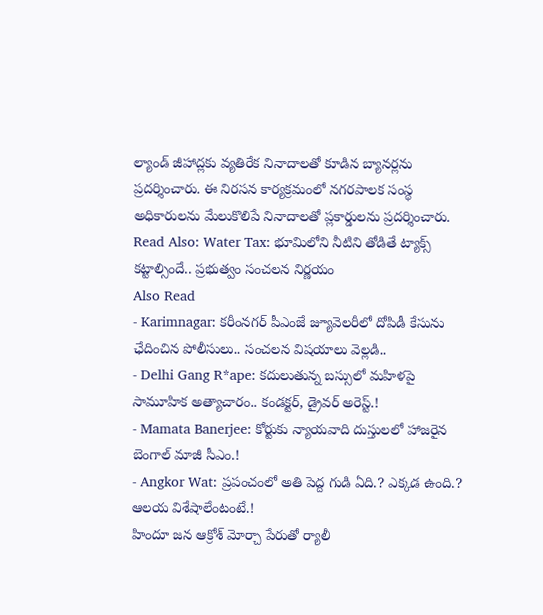ల్యాండ్ జీహాద్లకు వ్యతిరేక నినాదాలతో కూడిన బ్యానర్లను ప్రదర్శించారు. ఈ నిరసన కార్యక్రమంలో నగరపాలక సంస్థ అధికారులను మేలుకొలిపే నినాదాలతో ప్లకార్డులను ప్రదర్శించారు.
Read Also: Water Tax: భూమిలోని నీటిని తోడితే ట్యాక్స్ కట్టాల్సిందే.. ప్రభుత్వం సంచలన నిర్ణయం
Also Read
- Karimnagar: కరీంనగర్ పీఎంజే జ్యూవెలరీలో దోపిడీ కేసును ఛేదించిన పోలీసులు.. సంచలన విషయాలు వెల్లడి..
- Delhi Gang R*ape: కదులుతున్న బస్సులో మహిళపై సామూహిక అత్యాచారం.. కండక్టర్, డ్రైవర్ అరెస్ట్.!
- Mamata Banerjee: కోర్టుకు న్యాయవాది దుస్తులలో హాజరైన బెంగాల్ మాజీ సీఎం.!
- Angkor Wat: ప్రపంచంలో అతి పెద్ద గుడి ఏది.? ఎక్కడ ఉంది.? ఆలయ విశేషాలేంటంటే.!
హిందూ జన ఆక్రోశ్ మోర్చా పేరుతో ర్యాలీ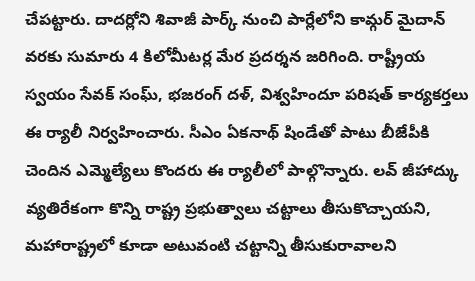చేపట్టారు. దాదర్లోని శివాజీ పార్క్ నుంచి పార్లేలోని కామ్గర్ మైదాన్ వరకు సుమారు 4 కిలోమీటర్ల మేర ప్రదర్శన జరిగింది. రాష్ట్రీయ స్వయం సేవక్ సంఘ్, భజరంగ్ దళ్, విశ్వహిందూ పరిషత్ కార్యకర్తలు ఈ ర్యాలీ నిర్వహించారు. సీఎం ఏకనాథ్ షిండేతో పాటు బీజేపీకి చెందిన ఎమ్మెల్యేలు కొందరు ఈ ర్యాలీలో పాల్గొన్నారు. లవ్ జీహాద్కు వ్యతిరేకంగా కొన్ని రాష్ట్ర ప్రభుత్వాలు చట్టాలు తీసుకొచ్చాయని, మహారాష్ట్రలో కూడా అటువంటి చట్టాన్ని తీసుకురావాలని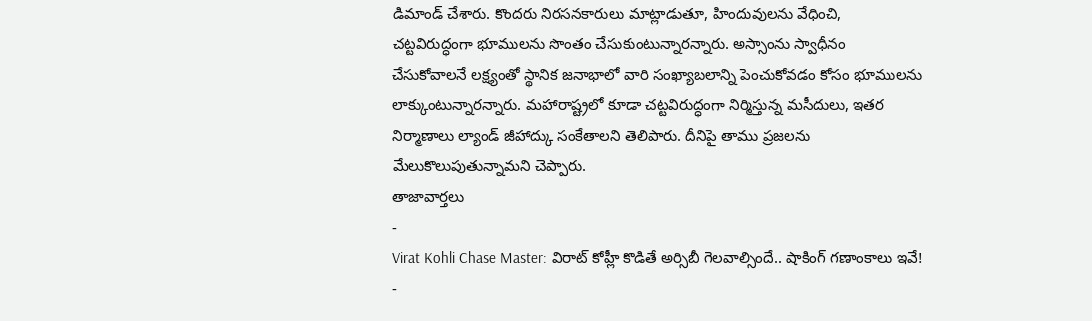డిమాండ్ చేశారు. కొందరు నిరసనకారులు మాట్లాడుతూ, హిందువులను వేధించి, చట్టవిరుద్ధంగా భూములను సొంతం చేసుకుంటున్నారన్నారు. అస్సాంను స్వాధీనం చేసుకోవాలనే లక్ష్యంతో స్థానిక జనాభాలో వారి సంఖ్యాబలాన్ని పెంచుకోవడం కోసం భూములను లాక్కుంటున్నారన్నారు. మహారాష్ట్రలో కూడా చట్టవిరుద్ధంగా నిర్మిస్తున్న మసీదులు, ఇతర నిర్మాణాలు ల్యాండ్ జీహాద్కు సంకేతాలని తెలిపారు. దీనిపై తాము ప్రజలను మేలుకొలుపుతున్నామని చెప్పారు.
తాజావార్తలు
-
Virat Kohli Chase Master: విరాట్ కోహ్లీ కొడితే అర్సిబీ గెలవాల్సిందే.. షాకింగ్ గణాంకాలు ఇవే!
-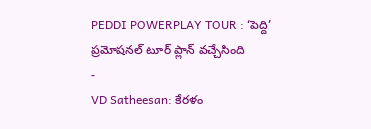PEDDI POWERPLAY TOUR : ‘పెద్ది’ ప్రమోషనల్ టూర్ ప్లాన్ వచ్చేసింది
-
VD Satheesan: కేరళం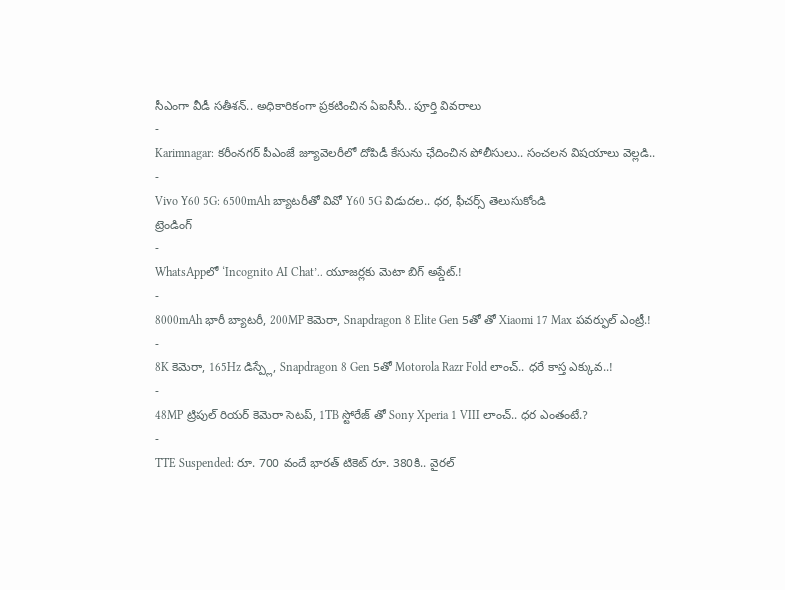సీఎంగా వీడీ సతీశన్.. అధికారికంగా ప్రకటించిన ఏఐసీసీ.. పూర్తి వివరాలు
-
Karimnagar: కరీంనగర్ పీఎంజే జ్యూవెలరీలో దోపిడీ కేసును ఛేదించిన పోలీసులు.. సంచలన విషయాలు వెల్లడి..
-
Vivo Y60 5G: 6500mAh బ్యాటరీతో వివో Y60 5G విడుదల.. ధర, ఫీచర్స్ తెలుసుకోండి
ట్రెండింగ్
-
WhatsAppలో ‘Incognito AI Chat’.. యూజర్లకు మెటా బిగ్ అప్డేట్.!
-
8000mAh భారీ బ్యాటరీ, 200MP కెమెరా, Snapdragon 8 Elite Gen 5తో తో Xiaomi 17 Max పవర్ఫుల్ ఎంట్రీ.!
-
8K కెమెరా, 165Hz డిస్ప్లే, Snapdragon 8 Gen 5తో Motorola Razr Fold లాంచ్.. ధరే కాస్త ఎక్కువ..!
-
48MP ట్రిపుల్ రియర్ కెమెరా సెటప్, 1TB స్టోరేజ్ తో Sony Xperia 1 VIII లాంచ్.. ధర ఎంతంటే.?
-
TTE Suspended: రూ. 700 వందే భారత్ టికెట్ రూ. 380కి.. వైరల్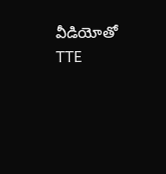వీడియోతో TTE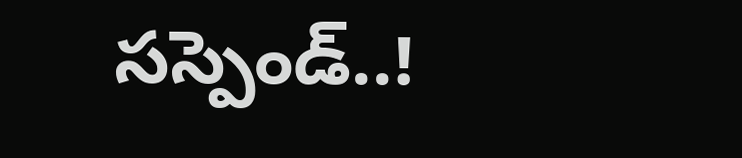సస్పెండ్..!